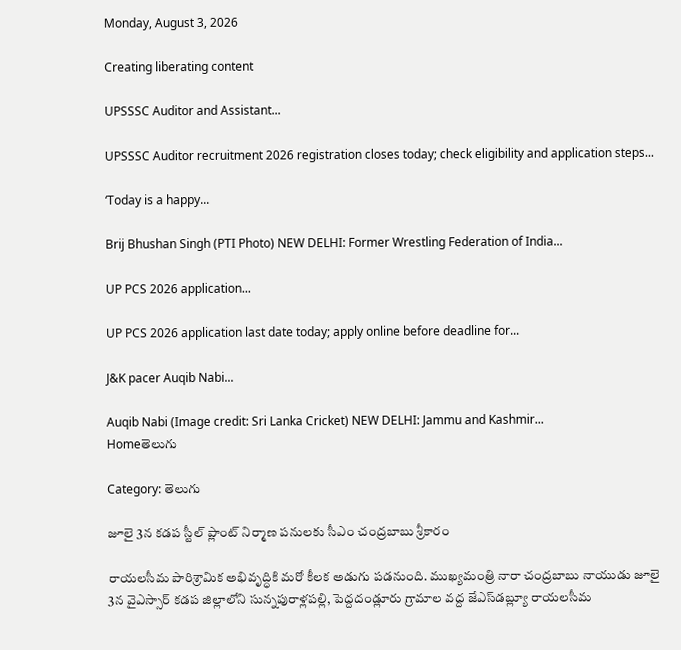Monday, August 3, 2026

Creating liberating content

UPSSSC Auditor and Assistant...

UPSSSC Auditor recruitment 2026 registration closes today; check eligibility and application steps...

‘Today is a happy...

Brij Bhushan Singh (PTI Photo) NEW DELHI: Former Wrestling Federation of India...

UP PCS 2026 application...

UP PCS 2026 application last date today; apply online before deadline for...

J&K pacer Auqib Nabi...

Auqib Nabi (Image credit: Sri Lanka Cricket) NEW DELHI: Jammu and Kashmir...
Homeతెలుగు

Category: తెలుగు

జూలై 3న కడప స్టీల్ ప్లాంట్ నిర్మాణ పనులకు సీఎం చంద్రబాబు శ్రీకారం

రాయలసీమ పారిశ్రామిక అభివృద్ధికి మరో కీలక అడుగు పడనుంది. ముఖ్యమంత్రి నారా చంద్రబాబు నాయుడు జూలై 3న వైఎస్సార్ కడప జిల్లాలోని సున్నపురాళ్లపల్లి, పెద్దదండ్లూరు గ్రామాల వద్ద జేఎస్‌డబ్ల్యూ రాయలసీమ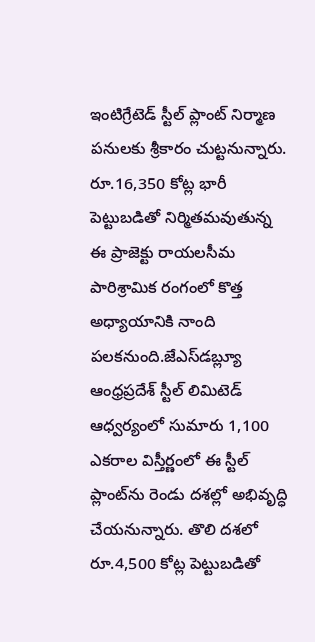ఇంటిగ్రేటెడ్ స్టీల్ ప్లాంట్ నిర్మాణ పనులకు శ్రీకారం చుట్టనున్నారు. రూ.16,350 కోట్ల భారీ పెట్టుబడితో నిర్మితమవుతున్న ఈ ప్రాజెక్టు రాయలసీమ పారిశ్రామిక రంగంలో కొత్త అధ్యాయానికి నాంది పలకనుంది.జేఎస్‌డబ్ల్యూ ఆంధ్రప్రదేశ్ స్టీల్ లిమిటెడ్ ఆధ్వర్యంలో సుమారు 1,100 ఎకరాల విస్తీర్ణంలో ఈ స్టీల్ ప్లాంట్‌ను రెండు దశల్లో అభివృద్ధి చేయనున్నారు. తొలి దశలో రూ.4,500 కోట్ల పెట్టుబడితో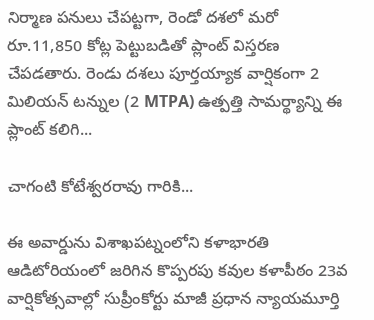నిర్మాణ పనులు చేపట్టగా, రెండో దశలో మరో రూ.11,850 కోట్ల పెట్టుబడితో ప్లాంట్ విస్తరణ చేపడతారు. రెండు దశలు పూర్తయ్యాక వార్షికంగా 2 మిలియన్ టన్నుల (2 MTPA) ఉత్పత్తి సామర్థ్యాన్ని ఈ ప్లాంట్ కలిగి...

చాగంటి కోటేశ్వరరావు గారికి...

ఈ అవార్డును విశాఖపట్నంలోని కళాభారతి ఆడిటోరియంలో జరిగిన కొప్పరపు కవుల కళాపీఠం 23వ వార్షికోత్సవాల్లో సుప్రీంకోర్టు మాజీ ప్రధాన న్యాయమూర్తి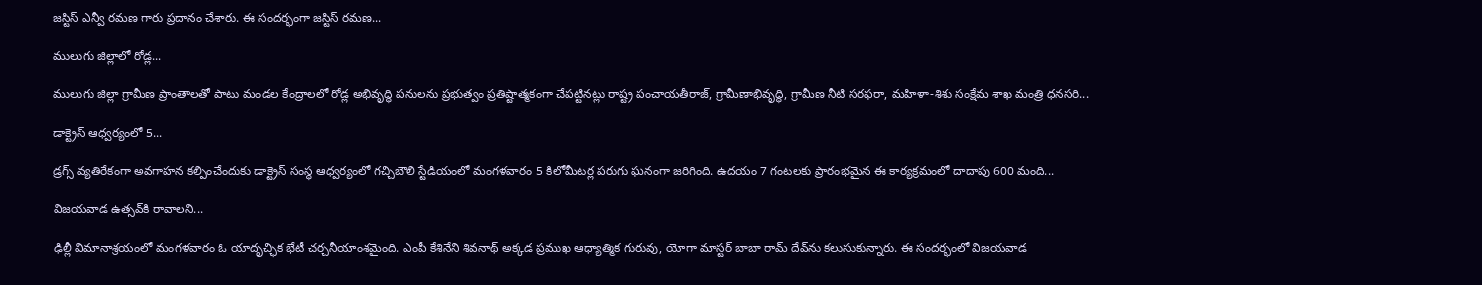జస్టిస్ ఎన్వీ రమణ గారు ప్రదానం చేశారు. ఈ సందర్భంగా జస్టిస్ రమణ...

ములుగు జిల్లాలో రోడ్ల...

ములుగు జిల్లా గ్రామీణ ప్రాంతాలతో పాటు మండల కేంద్రాలలో రోడ్ల అభివృద్ధి పనులను ప్రభుత్వం ప్రతిష్టాత్మకంగా చేపట్టినట్లు రాష్ట్ర పంచాయతీరాజ్, గ్రామీణాభివృద్ధి, గ్రామీణ నీటి సరఫరా, మహిళా-శిశు సంక్షేమ శాఖ మంత్రి ధనసరి...

డాక్ట్రెస్ ఆధ్వర్యంలో 5...

డ్రగ్స్‌ వ్యతిరేకంగా అవగాహన కల్పించేందుకు డాక్ట్రెస్ సంస్థ ఆధ్వర్యంలో గచ్చిబౌలి స్టేడియంలో మంగళవారం 5 కిలోమీటర్ల పరుగు ఘనంగా జరిగింది. ఉదయం 7 గంటలకు ప్రారంభమైన ఈ కార్యక్రమంలో దాదాపు 600 మంది...

విజ‌యవాడ ఉత్సవ్‌కి రావాలని...

ఢిల్లీ విమానాశ్రయంలో మంగళవారం ఓ యాదృచ్ఛిక భేటీ చర్చనీయాంశమైంది. ఎంపీ కేశినేని శివనాథ్ అక్కడ ప్రముఖ ఆధ్యాత్మిక గురువు, యోగా మాస్టర్ బాబా రామ్ దేవ్‌ను కలుసుకున్నారు. ఈ సందర్భంలో విజయవాడ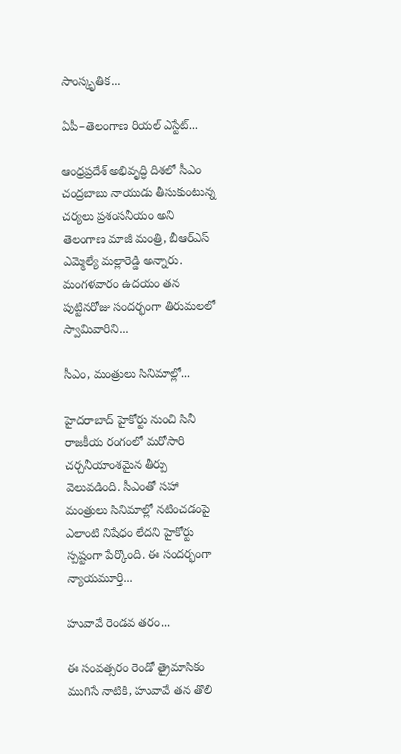సాంస్కృతిక...

ఏపీ–తెలంగాణ రియల్ ఎస్టేట్...

ఆంధ్రప్రదేశ్ అభివృద్ధి దిశలో సీఎం చంద్రబాబు నాయుడు తీసుకుంటున్న చర్యలు ప్రశంసనీయం అని తెలంగాణ మాజీ మంత్రి, బీఆర్ఎస్ ఎమ్మెల్యే మల్లారెడ్డి అన్నారు. మంగళవారం ఉదయం తన పుట్టినరోజు సందర్భంగా తిరుమలలో స్వామివారిని...

సీఎం, మంత్రులు సినిమాల్లో...

హైదరాబాద్ హైకోర్టు నుంచి సినీ రాజకీయ రంగంలో మరోసారి చర్చనీయాంశమైన తీర్పు వెలువడింది. సీఎంతో సహా మంత్రులు సినిమాల్లో నటించడంపై ఎలాంటి నిషేధం లేదని హైకోర్టు స్పష్టంగా పేర్కొంది. ఈ సందర్భంగా న్యాయమూర్తి...

హువావే రెండవ తరం...

ఈ సంవత్సరం రెండో త్రైమాసికం ముగిసే నాటికి, హువావే తన తొలి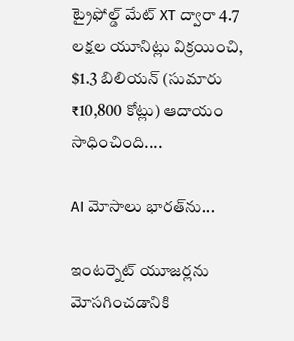ట్రైఫోల్డ్ మేట్ XT ద్వారా 4.7 లక్షల యూనిట్లు విక్రయించి, $1.3 బిలియన్ (సుమారు ₹10,800 కోట్లు) ఆదాయం సాధించింది....

AI మోసాలు భారత్‌ను...

ఇంటర్నెట్ యూజర్లను మోసగించడానికి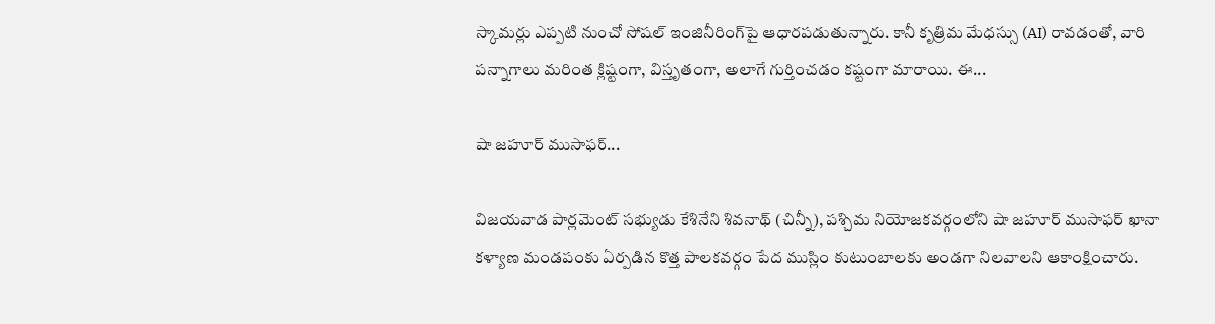స్కామర్లు ఎప్పటి నుంచో సోషల్ ఇంజినీరింగ్‌పై ఆధారపడుతున్నారు. కానీ కృత్రిమ మేధస్సు (AI) రావడంతో, వారి పన్నాగాలు మరింత క్లిష్టంగా, విస్తృతంగా, అలాగే గుర్తించడం కష్టంగా మారాయి. ఈ...

షా జ‌హూర్ ముసాఫ‌ర్...

విజయవాడ పార్లమెంట్ సభ్యుడు కేశినేని శివనాథ్ (చిన్నీ), పశ్చిమ నియోజకవర్గంలోని షా జహూర్ ముసాఫర్ ఖానా కళ్యాణ మండపంకు ఏర్పడిన కొత్త పాలకవర్గం పేద ముస్లిం కుటుంబాలకు అండగా నిలవాలని ఆకాంక్షించారు.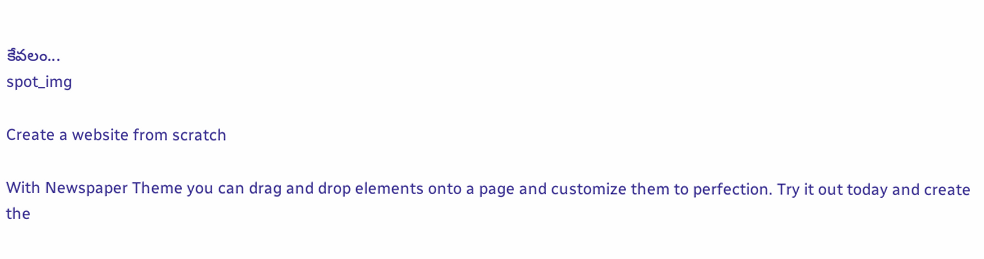కేవలం...
spot_img

Create a website from scratch

With Newspaper Theme you can drag and drop elements onto a page and customize them to perfection. Try it out today and create the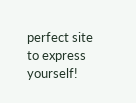perfect site to express yourself!